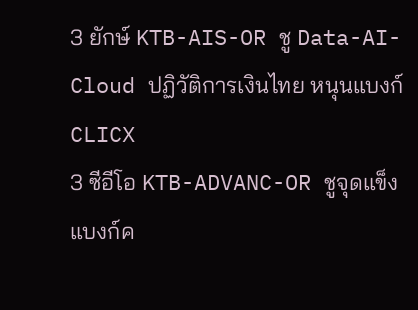3 ยักษ์ KTB-AIS-OR ชู Data-AI-Cloud ปฏิวัติการเงินไทย หนุนแบงก์ CLICX
3 ซีอีโอ KTB-ADVANC-OR ชูจุดแข็งแบงก์ค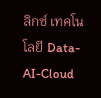ลิกซ์ เทคโนโลยี Data-AI-Cloud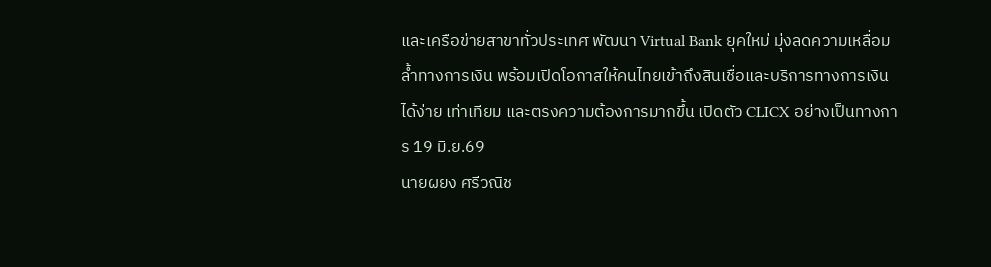และเครือข่ายสาขาทั่วประเทศ พัฒนา Virtual Bank ยุคใหม่ มุ่งลดความเหลื่อมล้ำทางการเงิน พร้อมเปิดโอกาสให้คนไทยเข้าถึงสินเชื่อและบริการทางการเงินได้ง่าย เท่าเทียม และตรงความต้องการมากขึ้น เปิดตัว CLICX อย่างเป็นทางการ 19 มิ.ย.69
นายผยง ศรีวณิช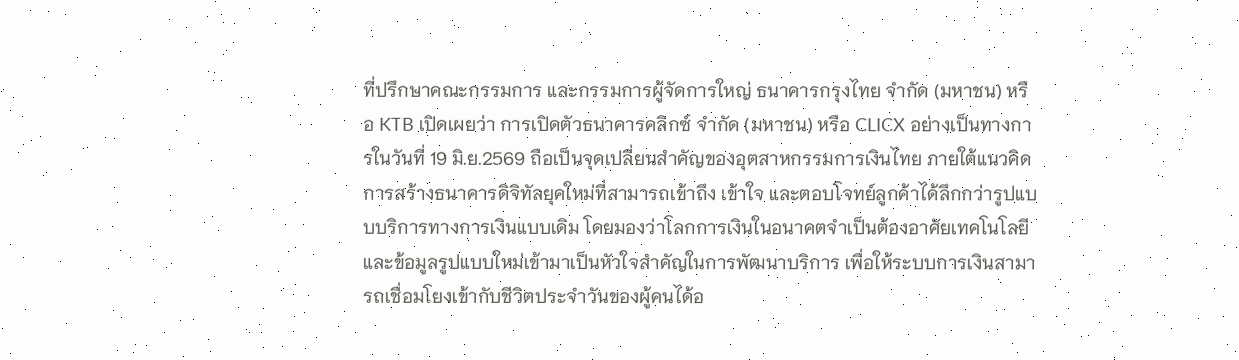ที่ปรึกษาคณะกรรมการ และกรรมการผู้จัดการใหญ่ ธนาคารกรุงไทย จำกัด (มหาชน) หรือ KTB เปิดเผยว่า การเปิดตัวธนาคารคลิกซ์ จำกัด (มหาชน) หรือ CLICX อย่างเป็นทางการในวันที่ 19 มิ.ย.2569 ถือเป็นจุดเปลี่ยนสำคัญของอุตสาหกรรมการเงินไทย ภายใต้แนวคิดการสร้างธนาคารดิจิทัลยุคใหม่ที่สามารถเข้าถึง เข้าใจ และตอบโจทย์ลูกค้าได้ลึกกว่ารูปแบบบริการทางการเงินแบบเดิม โดยมองว่าโลกการเงินในอนาคตจำเป็นต้องอาศัยเทคโนโลยีและข้อมูลรูปแบบใหม่เข้ามาเป็นหัวใจสำคัญในการพัฒนาบริการ เพื่อให้ระบบการเงินสามารถเชื่อมโยงเข้ากับชีวิตประจำวันของผู้คนได้อ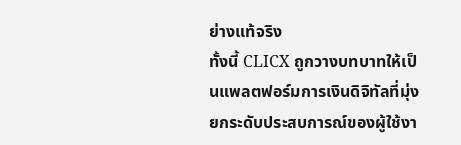ย่างแท้จริง
ทั้งนี้ CLICX ถูกวางบทบาทให้เป็นแพลตฟอร์มการเงินดิจิทัลที่มุ่งยกระดับประสบการณ์ของผู้ใช้งา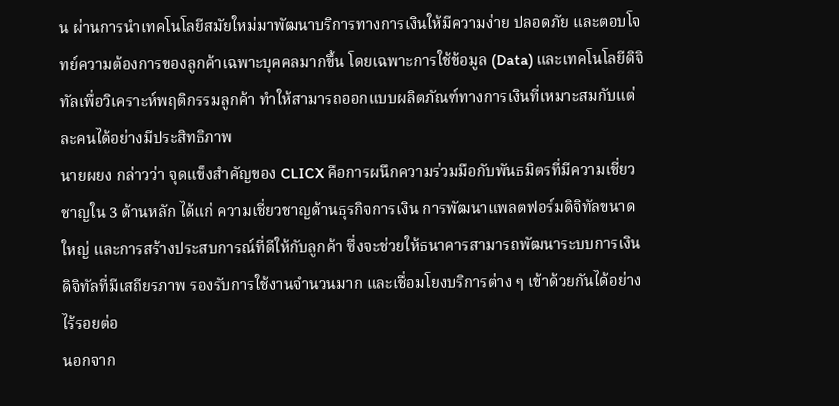น ผ่านการนำเทคโนโลยีสมัยใหม่มาพัฒนาบริการทางการเงินให้มีความง่าย ปลอดภัย และตอบโจทย์ความต้องการของลูกค้าเฉพาะบุคคลมากขึ้น โดยเฉพาะการใช้ข้อมูล (Data) และเทคโนโลยีดิจิทัลเพื่อวิเคราะห์พฤติกรรมลูกค้า ทำให้สามารถออกแบบผลิตภัณฑ์ทางการเงินที่เหมาะสมกับแต่ละคนได้อย่างมีประสิทธิภาพ
นายผยง กล่าวว่า จุดแข็งสำคัญของ CLICX คือการผนึกความร่วมมือกับพันธมิตรที่มีความเชี่ยวชาญใน 3 ด้านหลัก ได้แก่ ความเชี่ยวชาญด้านธุรกิจการเงิน การพัฒนาแพลตฟอร์มดิจิทัลขนาดใหญ่ และการสร้างประสบการณ์ที่ดีให้กับลูกค้า ซึ่งจะช่วยให้ธนาคารสามารถพัฒนาระบบการเงินดิจิทัลที่มีเสถียรภาพ รองรับการใช้งานจำนวนมาก และเชื่อมโยงบริการต่าง ๆ เข้าด้วยกันได้อย่างไร้รอยต่อ
นอกจาก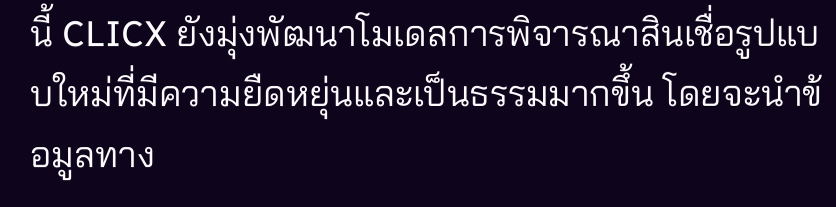นี้ CLICX ยังมุ่งพัฒนาโมเดลการพิจารณาสินเชื่อรูปแบบใหม่ที่มีความยืดหยุ่นและเป็นธรรมมากขึ้น โดยจะนำข้อมูลทาง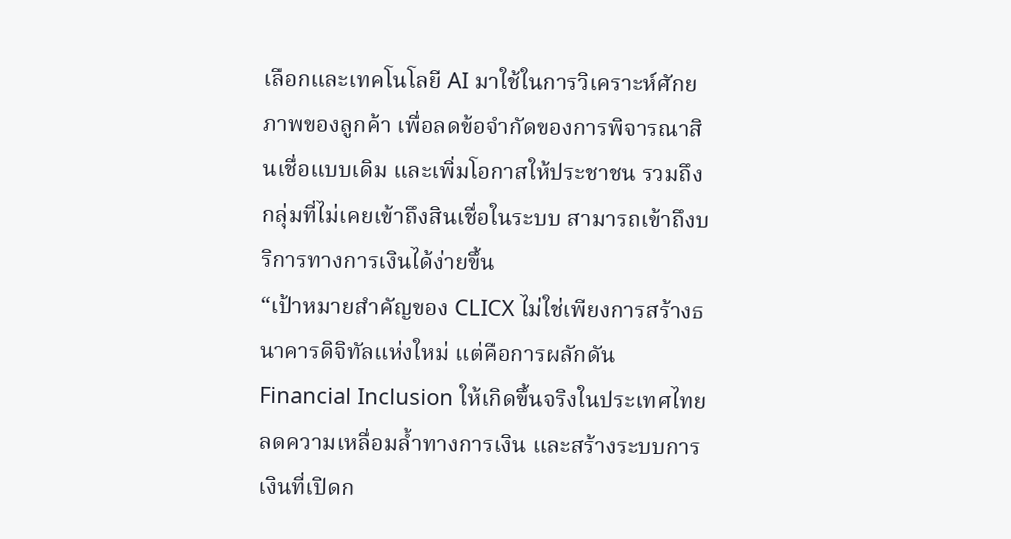เลือกและเทคโนโลยี AI มาใช้ในการวิเคราะห์ศักยภาพของลูกค้า เพื่อลดข้อจำกัดของการพิจารณาสินเชื่อแบบเดิม และเพิ่มโอกาสให้ประชาชน รวมถึงกลุ่มที่ไม่เคยเข้าถึงสินเชื่อในระบบ สามารถเข้าถึงบริการทางการเงินได้ง่ายขึ้น
“เป้าหมายสำคัญของ CLICX ไม่ใช่เพียงการสร้างธนาคารดิจิทัลแห่งใหม่ แต่คือการผลักดัน Financial Inclusion ให้เกิดขึ้นจริงในประเทศไทย ลดความเหลื่อมล้ำทางการเงิน และสร้างระบบการเงินที่เปิดก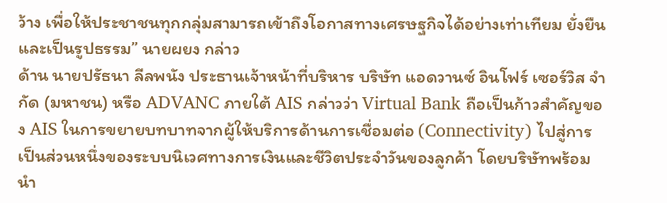ว้าง เพื่อให้ประชาชนทุกกลุ่มสามารถเข้าถึงโอกาสทางเศรษฐกิจได้อย่างเท่าเทียม ยั่งยืน และเป็นรูปธรรม” นายผยง กล่าว
ด้าน นายปรัธนา ลีลพนัง ประธานเจ้าหน้าที่บริหาร บริษัท แอดวานซ์ อินโฟร์ เซอร์วิส จำกัด (มหาชน) หรือ ADVANC ภายใต้ AIS กล่าวว่า Virtual Bank ถือเป็นก้าวสำคัญของ AIS ในการขยายบทบาทจากผู้ให้บริการด้านการเชื่อมต่อ (Connectivity) ไปสู่การเป็นส่วนหนึ่งของระบบนิเวศทางการเงินและชีวิตประจำวันของลูกค้า โดยบริษัทพร้อมนำ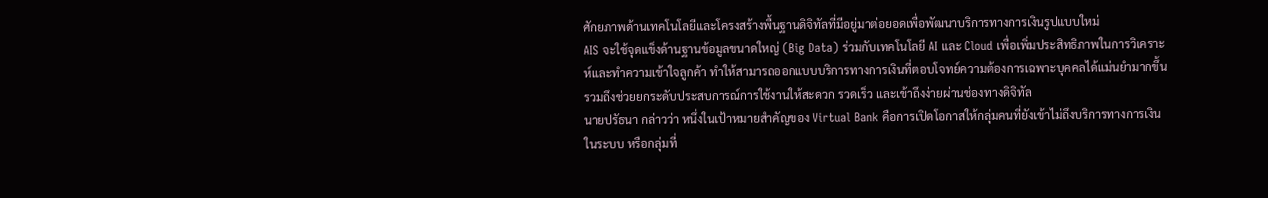ศักยภาพด้านเทคโนโลยีและโครงสร้างพื้นฐานดิจิทัลที่มีอยู่มาต่อยอดเพื่อพัฒนาบริการทางการเงินรูปแบบใหม่
AIS จะใช้จุดแข็งด้านฐานข้อมูลขนาดใหญ่ (Big Data) ร่วมกับเทคโนโลยี AI และ Cloud เพื่อเพิ่มประสิทธิภาพในการวิเคราะห์และทำความเข้าใจลูกค้า ทำให้สามารถออกแบบบริการทางการเงินที่ตอบโจทย์ความต้องการเฉพาะบุคคลได้แม่นยำมากขึ้น รวมถึงช่วยยกระดับประสบการณ์การใช้งานให้สะดวก รวดเร็ว และเข้าถึงง่ายผ่านช่องทางดิจิทัล
นายปรัธนา กล่าวว่า หนึ่งในเป้าหมายสำคัญของ Virtual Bank คือการเปิดโอกาสให้กลุ่มคนที่ยังเข้าไม่ถึงบริการทางการเงินในระบบ หรือกลุ่มที่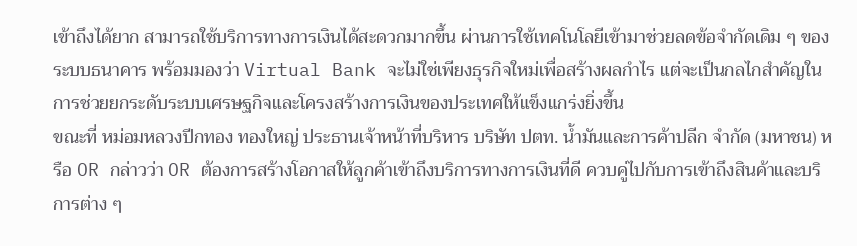เข้าถึงได้ยาก สามารถใช้บริการทางการเงินได้สะดวกมากขึ้น ผ่านการใช้เทคโนโลยีเข้ามาช่วยลดข้อจำกัดเดิม ๆ ของระบบธนาคาร พร้อมมองว่า Virtual Bank จะไม่ใช่เพียงธุรกิจใหม่เพื่อสร้างผลกำไร แต่จะเป็นกลไกสำคัญในการช่วยยกระดับระบบเศรษฐกิจและโครงสร้างการเงินของประเทศให้แข็งแกร่งยิ่งขึ้น
ขณะที่ หม่อมหลวงปีกทอง ทองใหญ่ ประธานเจ้าหน้าที่บริหาร บริษัท ปตท. น้ำมันและการค้าปลีก จำกัด (มหาชน) หรือ OR กล่าวว่า OR ต้องการสร้างโอกาสให้ลูกค้าเข้าถึงบริการทางการเงินที่ดี ควบคู่ไปกับการเข้าถึงสินค้าและบริการต่าง ๆ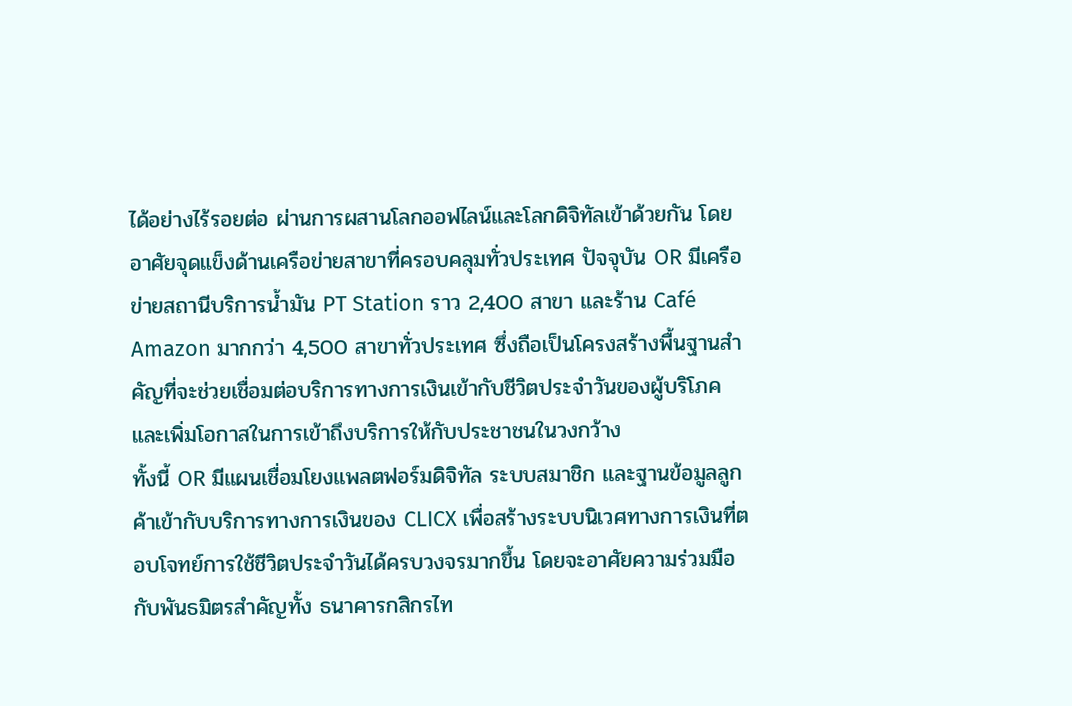ได้อย่างไร้รอยต่อ ผ่านการผสานโลกออฟไลน์และโลกดิจิทัลเข้าด้วยกัน โดยอาศัยจุดแข็งด้านเครือข่ายสาขาที่ครอบคลุมทั่วประเทศ ปัจจุบัน OR มีเครือข่ายสถานีบริการน้ำมัน PT Station ราว 2,400 สาขา และร้าน Café Amazon มากกว่า 4,500 สาขาทั่วประเทศ ซึ่งถือเป็นโครงสร้างพื้นฐานสำคัญที่จะช่วยเชื่อมต่อบริการทางการเงินเข้ากับชีวิตประจำวันของผู้บริโภค และเพิ่มโอกาสในการเข้าถึงบริการให้กับประชาชนในวงกว้าง
ทั้งนี้ OR มีแผนเชื่อมโยงแพลตฟอร์มดิจิทัล ระบบสมาชิก และฐานข้อมูลลูกค้าเข้ากับบริการทางการเงินของ CLICX เพื่อสร้างระบบนิเวศทางการเงินที่ตอบโจทย์การใช้ชีวิตประจำวันได้ครบวงจรมากขึ้น โดยจะอาศัยความร่วมมือกับพันธมิตรสำคัญทั้ง ธนาคารกสิกรไท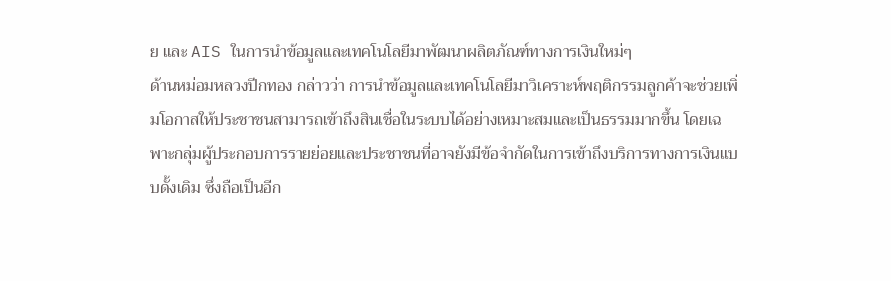ย และ AIS ในการนำข้อมูลและเทคโนโลยีมาพัฒนาผลิตภัณฑ์ทางการเงินใหม่ๆ
ด้านหม่อมหลวงปีกทอง กล่าวว่า การนำข้อมูลและเทคโนโลยีมาวิเคราะห์พฤติกรรมลูกค้าจะช่วยเพิ่มโอกาสให้ประชาชนสามารถเข้าถึงสินเชื่อในระบบได้อย่างเหมาะสมและเป็นธรรมมากขึ้น โดยเฉพาะกลุ่มผู้ประกอบการรายย่อยและประชาชนที่อาจยังมีข้อจำกัดในการเข้าถึงบริการทางการเงินแบบดั้งเดิม ซึ่งถือเป็นอีก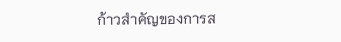ก้าวสำคัญของการส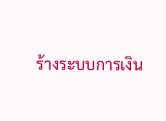ร้างระบบการเงิน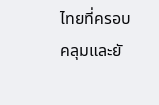ไทยที่ครอบคลุมและยั